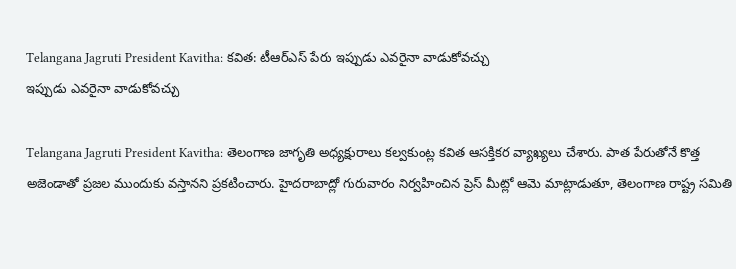Telangana Jagruti President Kavitha: కవిత: టీఆర్ఎస్ పేరు ఇప్పుడు ఎవరైనా వాడుకోవచ్చు
ఇప్పుడు ఎవరైనా వాడుకోవచ్చు

Telangana Jagruti President Kavitha: తెలంగాణ జాగృతి అధ్యక్షురాలు కల్వకుంట్ల కవిత ఆసక్తికర వ్యాఖ్యలు చేశారు. పాత పేరుతోనే కొత్త అజెండాతో ప్రజల ముందుకు వస్తానని ప్రకటించారు. హైదరాబాద్లో గురువారం నిర్వహించిన ప్రెస్ మీట్లో ఆమె మాట్లాడుతూ, తెలంగాణ రాష్ట్ర సమితి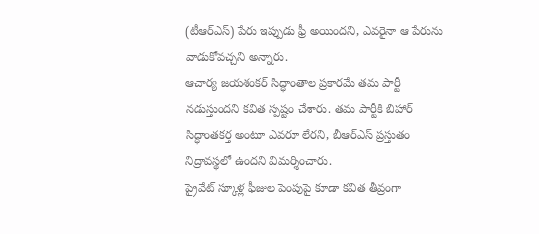(టీఆర్ఎస్) పేరు ఇప్పుడు ఫ్రీ అయిందని, ఎవరైనా ఆ పేరును వాడుకోవచ్చని అన్నారు.
ఆచార్య జయశంకర్ సిద్ధాంతాల ప్రకారమే తమ పార్టీ నడుస్తుందని కవిత స్పష్టం చేశారు. తమ పార్టీకి బిహార్ సిద్ధాంతకర్త అంటూ ఎవరూ లేరని, బీఆర్ఎస్ ప్రస్తుతం నిద్రావస్థలో ఉందని విమర్శించారు.
ప్రైవేట్ స్కూళ్ల ఫీజుల పెంపుపై కూడా కవిత తీవ్రంగా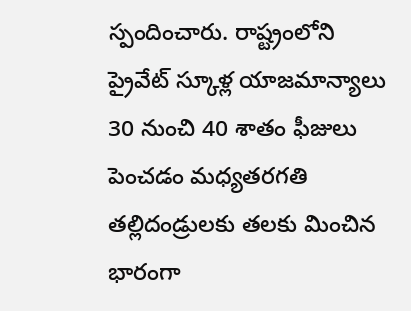స్పందించారు. రాష్ట్రంలోని ప్రైవేట్ స్కూళ్ల యాజమాన్యాలు 30 నుంచి 40 శాతం ఫీజులు పెంచడం మధ్యతరగతి తల్లిదండ్రులకు తలకు మించిన భారంగా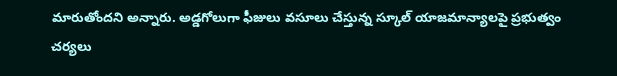మారుతోందని అన్నారు. అడ్డగోలుగా ఫీజులు వసూలు చేస్తున్న స్కూల్ యాజమాన్యాలపై ప్రభుత్వం చర్యలు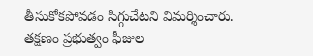తీసుకోకపోవడం సిగ్గుచేటని విమర్శించారు.
తక్షణం ప్రభుత్వం ఫీజుల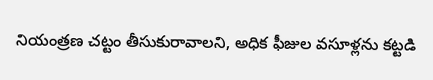నియంత్రణ చట్టం తీసుకురావాలని, అధిక ఫీజుల వసూళ్లను కట్టడి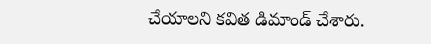చేయాలని కవిత డిమాండ్ చేశారు.